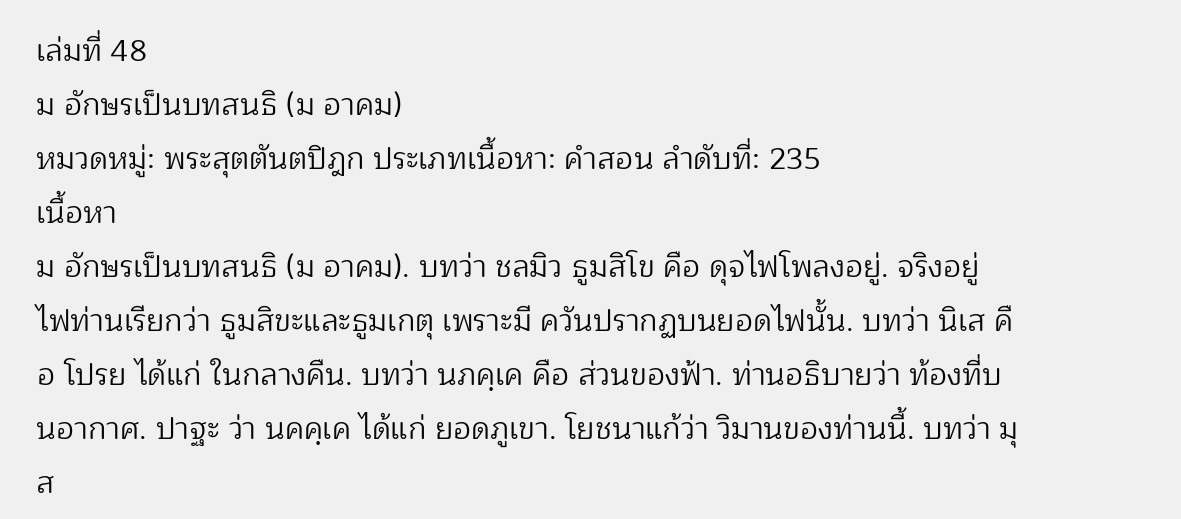เล่มที่ 48
ม อักษรเป็นบทสนธิ (ม อาคม)
หมวดหมู่: พระสุตตันตปิฎก ประเภทเนื้อหา: คำสอน ลำดับที่: 235
เนื้อหา
ม อักษรเป็นบทสนธิ (ม อาคม). บทว่า ชลมิว ธูมสิโข คือ ดุจไฟโพลงอยู่. จริงอยู่ ไฟท่านเรียกว่า ธูมสิขะและธูมเกตุ เพราะมี ควันปรากฏบนยอดไฟนั้น. บทว่า นิเส คือ โปรย ได้แก่ ในกลางคืน. บทว่า นภคฺเค คือ ส่วนของฟ้า. ท่านอธิบายว่า ท้องที่บนอากาศ. ปาฐะ ว่า นคคฺเค ได้แก่ ยอดภูเขา. โยชนาแก้ว่า วิมานของท่านนี้. บทว่า มุส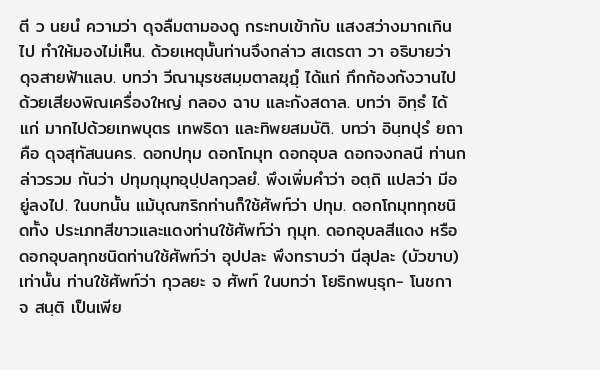ตี ว นยนํ ความว่า ดุจลืมตามองดู กระทบเข้ากับ แสงสว่างมากเกินไป ทำให้มองไม่เห็น. ด้วยเหตุนั้นท่านจึงกล่าว สเตรตา วา อธิบายว่า ดุจสายฟ้าแลบ. บทว่า วีณามุรชสมฺมตาลฆุฏฺํ ได้แก่ กึกก้องกังวานไปด้วยเสียงพิณเครื่องใหญ่ กลอง ฉาบ และกังสดาล. บทว่า อิทฺธํ ได้แก่ มากไปด้วยเทพบุตร เทพธิดา และทิพยสมบัติ. บทว่า อินฺทปุรํ ยถา คือ ดุจสุทัสนนคร. ดอกปทุม ดอกโกมุท ดอกอุบล ดอกจงกลนี ท่านกล่าวรวม กันว่า ปทุมกุมุทอุปฺปลกุวลยํ. พึงเพิ่มคำว่า อตฺถิ แปลว่า มีอยู่ลงไป. ในบทนั้น แม้บุณฑริกท่านก็ใช้ศัพท์ว่า ปทุม. ดอกโกมุททุกชนิดทั้ง ประเภทสีขาวและแดงท่านใช้ศัพท์ว่า กุมุท. ดอกอุบลสีแดง หรือ ดอกอุบลทุกชนิดท่านใช้ศัพท์ว่า อุปปละ พึงทราบว่า นีลุปละ (บัวขาบ) เท่านั้น ท่านใช้ศัพท์ว่า กุวลยะ จ ศัพท์ ในบทว่า โยธิกพนฺธุก- โนชกา จ สนฺติ เป็นเพีย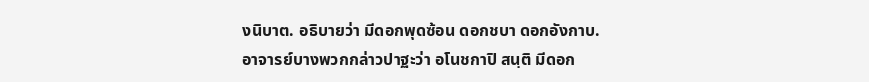งนิบาต. อธิบายว่า มีดอกพุดซ้อน ดอกชบา ดอกอังกาบ. อาจารย์บางพวกกล่าวปาฐะว่า อโนชกาปิ สนฺติ มีดอก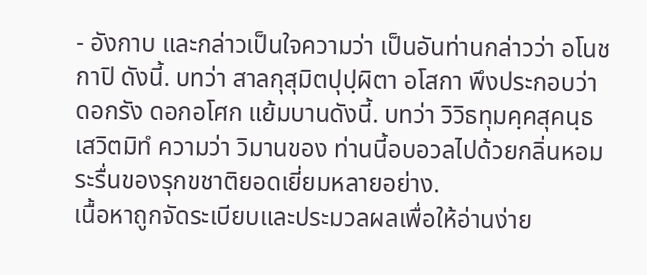- อังกาบ และกล่าวเป็นใจความว่า เป็นอันท่านกล่าวว่า อโนชกาปิ ดังนี้. บทว่า สาลกุสุมิตปุปฺผิตา อโสกา พึงประกอบว่า ดอกรัง ดอกอโศก แย้มบานดังนี้. บทว่า วิวิธทุมคฺคสุคนฺธเสวิตมิทํ ความว่า วิมานของ ท่านนี้อบอวลไปด้วยกลิ่นหอมระรื่นของรุกขชาติยอดเยี่ยมหลายอย่าง.
เนื้อหาถูกจัดระเบียบและประมวลผลเพื่อให้อ่านง่าย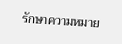รักษาความหมาย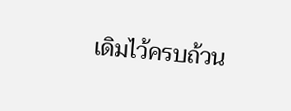เดิมไว้ครบถ้วน